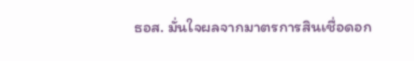ธอส. มั่นใจผลจากมาตรการสินเชื่อดอก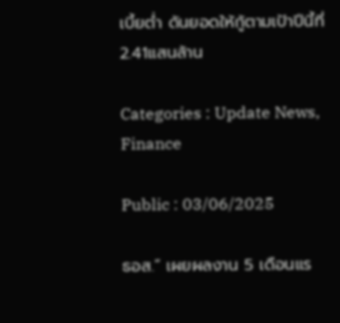เบี้ยต่ำ ดันยอดให้กู้ตามเป้าปีนี้ที่ 2.41แสนล้าน

Categories : Update News, Finance

Public : 03/06/2025

ธอส.” เผยผลงาน 5 เดือนแร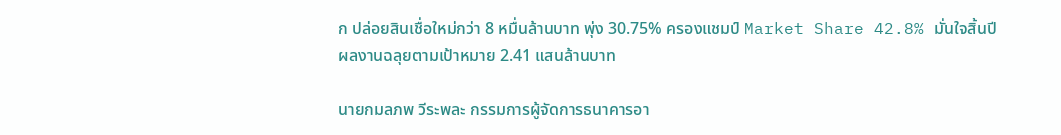ก ปล่อยสินเชื่อใหม่กว่า 8 หมื่นล้านบาท พุ่ง 30.75% ครองแชมป์ Market Share 42.8% มั่นใจสิ้นปีผลงานฉลุยตามเป้าหมาย 2.41 แสนล้านบาท

นายกมลภพ วีระพละ กรรมการผู้จัดการธนาคารอา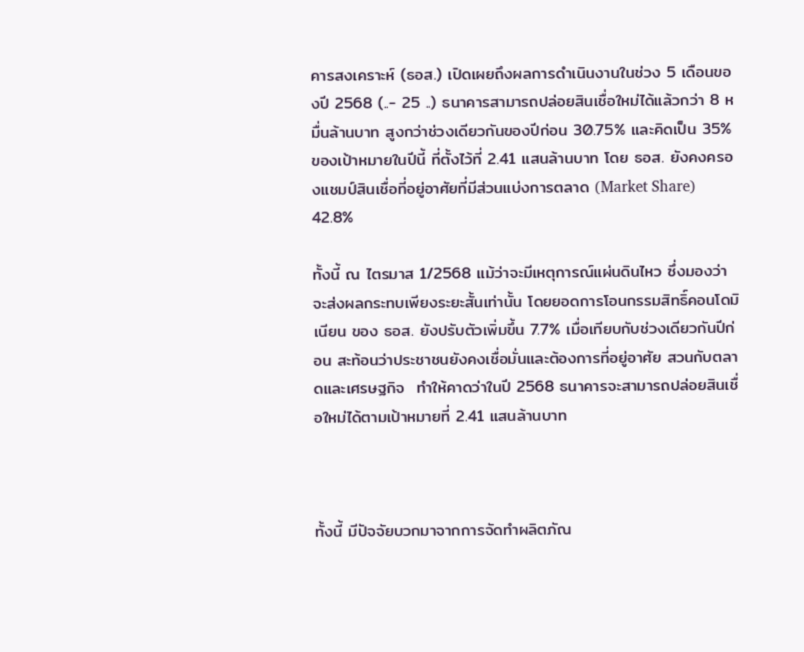คารสงเคราะห์ (ธอส.) เปิดเผยถึงผลการดำเนินงานในช่วง 5 เดือนของปี 2568 (..- 25 ..) ธนาคารสามารถปล่อยสินเชื่อใหม่ได้แล้วกว่า 8 หมื่นล้านบาท สูงกว่าช่วงเดียวกันของปีก่อน 30.75% และคิดเป็น 35% ของเป้าหมายในปีนี้ ที่ตั้งไว้ที่ 2.41 แสนล้านบาท โดย ธอส. ยังคงครองแชมป์สินเชื่อที่อยู่อาศัยที่มีส่วนแบ่งการตลาด (Market Share) 42.8%

ทั้งนี้ ณ ไตรมาส 1/2568 แม้ว่าจะมีเหตุการณ์แผ่นดินไหว ซึ่งมองว่าจะส่งผลกระทบเพียงระยะสั้นเท่านั้น โดยยอดการโอนกรรมสิทธิ์คอนโดมิเนียน ของ ธอส. ยังปรับตัวเพิ่มขึ้น 7.7% เมื่อเทียบกับช่วงเดียวกันปีก่อน สะท้อนว่าประชาชนยังคงเชื่อมั่นและต้องการที่อยู่อาศัย สวนกับตลาดและเศรษฐกิจ  ทำให้คาดว่าในปี 2568 ธนาคารจะสามารถปล่อยสินเชื่อใหม่ได้ตามเป้าหมายที่ 2.41 แสนล้านบาท



ทั้งนี้ มีปัจจัยบวกมาจากการจัดทำผลิตภัณ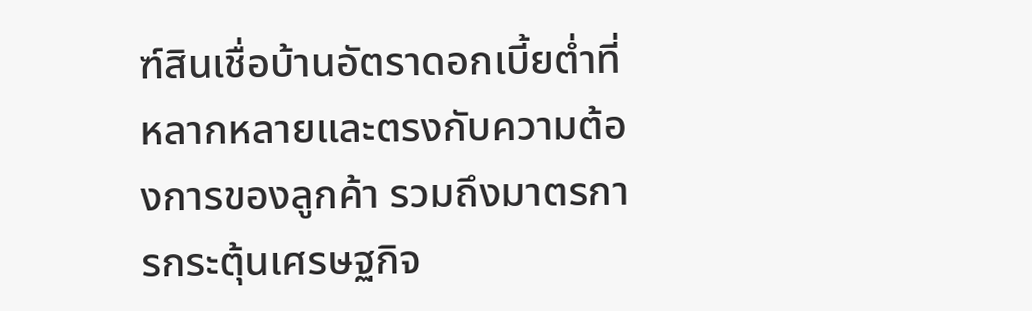ฑ์สินเชื่อบ้านอัตราดอกเบี้ยต่ำที่หลากหลายและตรงกับความต้องการของลูกค้า รวมถึงมาตรการกระตุ้นเศรษฐกิจ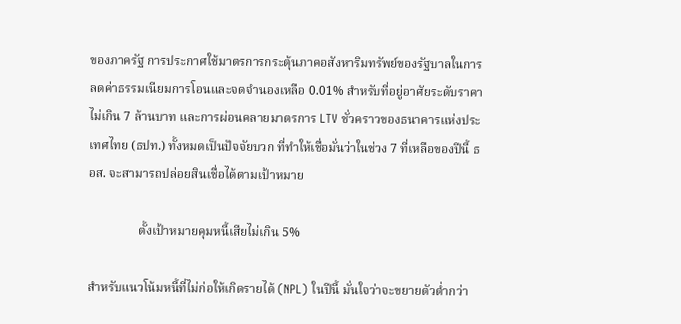ของภาครัฐ การประกาศใช้มาตรการกระตุ้นภาคอสังหาริมทรัพย์ของรัฐบาลในการลดค่าธรรมเนียมการโอนและจดจำนองเหลือ 0.01% สำหรับที่อยู่อาศัยระดับราคาไม่เกิน 7 ล้านบาท และการผ่อนคลายมาตรการ LTV ชั่วคราวของธนาคารแห่งประเทศไทย (ธปท.) ทั้งหมดเป็นปัจจัยบวก ที่ทำให้เชื่อมั่นว่าในช่วง 7 ที่เหลือของปีนี้ ธอส. จะสามารถปล่อยสินเชื่อได้ตามเป้าหมาย

                ตั้งเป้าหมายคุมหนี้เสียไม่เกิน 5%

สำหรับแนวโน้มหนี้ที่ไม่ก่อให้เกิดรายได้ (NPL) ในปีนี้ มั่นใจว่าจะขยายตัวต่ำกว่า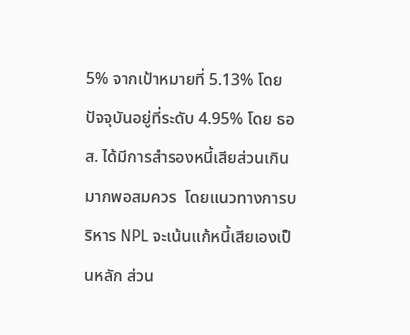5% จากเป้าหมายที่ 5.13% โดยปัจจุบันอยู่ที่ระดับ 4.95% โดย ธอส. ได้มีการสำรองหนี้เสียส่วนเกินมากพอสมควร  โดยแนวทางการบริหาร NPL จะเน้นแก้หนี้เสียเองเป็นหลัก ส่วน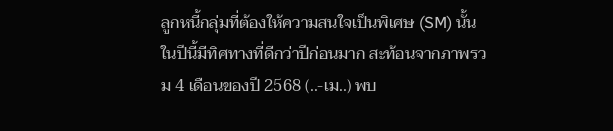ลูกหนี้กลุ่มที่ต้องให้ความสนใจเป็นพิเศษ (SM) นั้น ในปีนี้มีทิศทางที่ดีกว่าปีก่อนมาก สะท้อนจากภาพรวม 4 เดือนของปี 2568 (..-เม..) พบ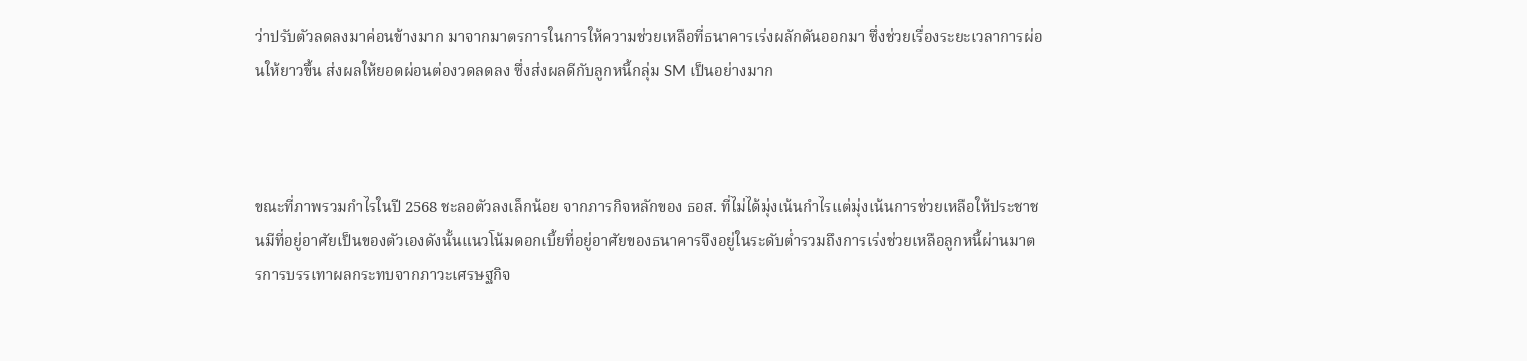ว่าปรับตัวลดลงมาค่อนข้างมาก มาจากมาตรการในการให้ความช่วยเหลือที่ธนาคารเร่งผลักดันออกมา ซึ่งช่วยเรื่องระยะเวลาการผ่อนให้ยาวขึ้น ส่งผลให้ยอดผ่อนต่องวดลดลง ซึ่งส่งผลดีกับลูกหนี้กลุ่ม SM เป็นอย่างมาก



ขณะที่ภาพรวมกำไรในปี 2568 ชะลอตัวลงเล็กน้อย จากภารกิจหลักของ ธอส. ที่ไม่ได้มุ่งเน้นกำไรแต่มุ่งเน้นการช่วยเหลือให้ประชาชนมีที่อยู่อาศัยเป็นของตัวเองดังนั้นแนวโน้มดอกเบี้ยที่อยู่อาศัยของธนาคารจึงอยู่ในระดับต่ำรวมถึงการเร่งช่วยเหลือลูกหนี้ผ่านมาตรการบรรเทาผลกระทบจากภาวะเศรษฐกิจ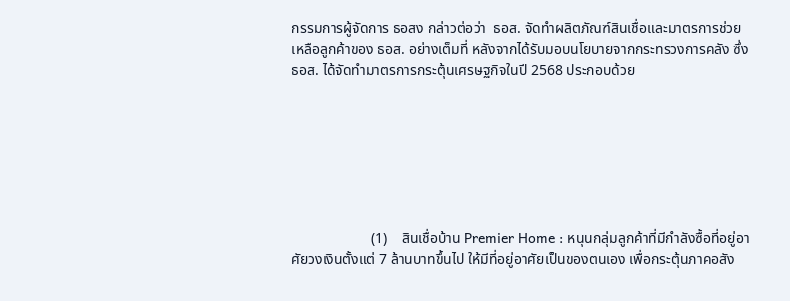กรรมการผู้จัดการ ธอสง กล่าวต่อว่า  ธอส. จัดทำผลิตภัณฑ์สินเชื่อและมาตรการช่วยเหลือลูกค้าของ ธอส. อย่างเต็มที่ หลังจากได้รับมอบนโยบายจากกระทรวงการคลัง ซึ่ง ธอส. ได้จัดทำมาตรการกระตุ้นเศรษฐกิจในปี 2568 ประกอบด้วย







                      (1)    สินเชื่อบ้าน Premier Home : หนุนกลุ่มลูกค้าที่มีกำลังซื้อที่อยู่อาศัยวงเงินตั้งแต่ 7 ล้านบาทขึ้นไป ให้มีที่อยู่อาศัยเป็นของตนเอง เพื่อกระตุ้นภาคอสัง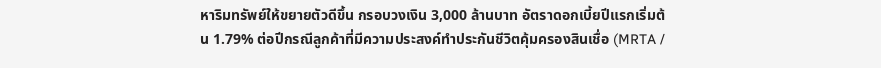หาริมทรัพย์ให้ขยายตัวดีขึ้น กรอบวงเงิน 3,000 ล้านบาท อัตราดอกเบี้ยปีแรกเริ่มต้น 1.79% ต่อปีกรณีลูกค้าที่มีความประสงค์ทำประกันชีวิตคุ้มครองสินเชื่อ (MRTA /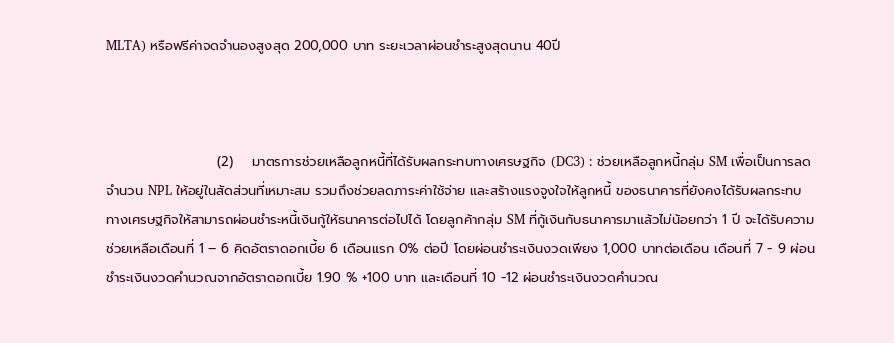MLTA) หรือฟรีค่าจดจำนองสูงสุด 200,000 บาท ระยะเวลาผ่อนชำระสูงสุดนาน 40ปี



                       (2)    มาตรการช่วยเหลือลูกหนี้ที่ได้รับผลกระทบทางเศรษฐกิจ (DC3) : ช่วยเหลือลูกหนี้กลุ่ม SM เพื่อเป็นการลดจำนวน NPL ให้อยู่ในสัดส่วนที่เหมาะสม รวมถึงช่วยลดภาระค่าใช้จ่าย และสร้างแรงจูงใจให้ลูกหนี้ ของธนาคารที่ยังคงได้รับผลกระทบทางเศรษฐกิจให้สามารถผ่อนชำระหนี้เงินกู้ให้ธนาคารต่อไปได้ โดยลูกค้ากลุ่ม SM ที่กู้เงินกับธนาคารมาแล้วไม่น้อยกว่า 1 ปี จะได้รับความช่วยเหลือเดือนที่ 1 – 6 คิดอัตราดอกเบี้ย 6 เดือนแรก 0% ต่อปี โดยผ่อนชำระเงินงวดเพียง 1,000 บาทต่อเดือน เดือนที่ 7 - 9 ผ่อนชำระเงินงวดคำนวณจากอัตราดอกเบี้ย 1.90 % +100 บาท และเดือนที่ 10 -12 ผ่อนชำระเงินงวดคำนวณ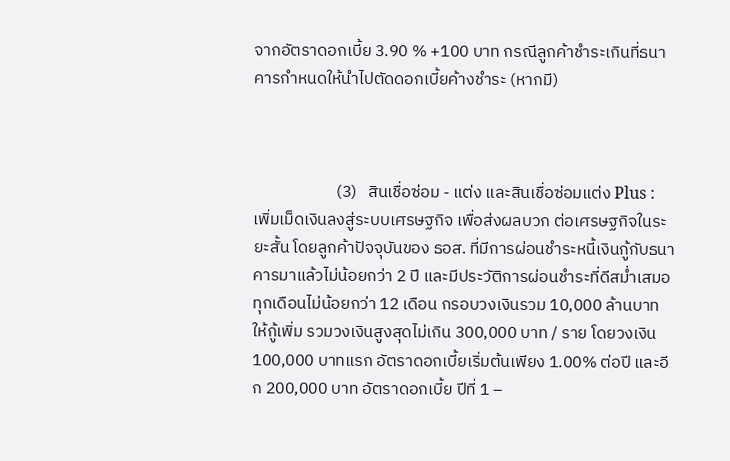จากอัตราดอกเบี้ย 3.90 % +100 บาท กรณีลูกค้าชำระเกินที่ธนาคารกำหนดให้นำไปตัดดอกเบี้ยค้างชำระ (หากมี)



                      (3)   สินเชื่อซ่อม - แต่ง และสินเชื่อซ่อมแต่ง Plus : เพิ่มเม็ดเงินลงสู่ระบบเศรษฐกิจ เพื่อส่งผลบวก ต่อเศรษฐกิจในระยะสั้น โดยลูกค้าปัจจุบันของ ธอส. ที่มีการผ่อนชำระหนี้เงินกู้กับธนาคารมาแล้วไม่น้อยกว่า 2 ปี และมีประวัติการผ่อนชำระที่ดีสม่ำเสมอทุกเดือนไม่น้อยกว่า 12 เดือน กรอบวงเงินรวม 10,000 ล้านบาท ให้กู้เพิ่ม รวมวงเงินสูงสุดไม่เกิน 300,000 บาท / ราย โดยวงเงิน 100,000 บาทแรก อัตราดอกเบี้ยเริ่มต้นเพียง 1.00% ต่อปี และอีก 200,000 บาท อัตราดอกเบี้ย ปีที่ 1 –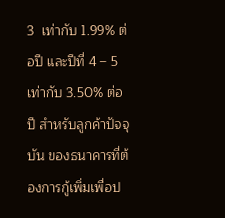3  เท่ากับ 1.99% ต่อปี และปีที่ 4 – 5 เท่ากับ 3.50% ต่อปี สำหรับลูกค้าปัจจุบัน ของธนาคารที่ต้องการกู้เพิ่มเพื่อป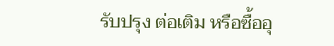รับปรุง ต่อเติม หรือซื้ออุ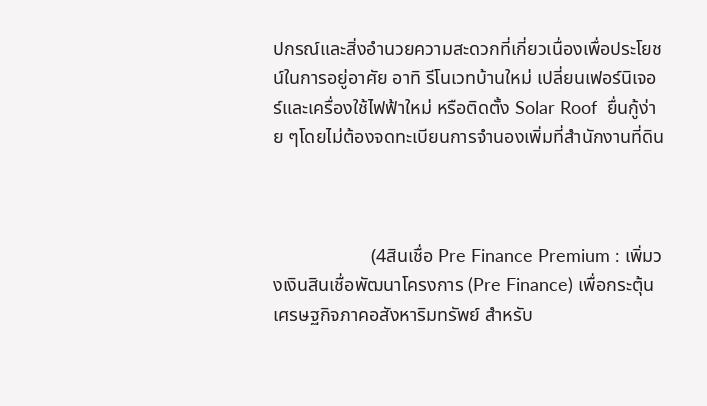ปกรณ์และสิ่งอำนวยความสะดวกที่เกี่ยวเนื่องเพื่อประโยชน์ในการอยู่อาศัย อาทิ รีโนเวทบ้านใหม่ เปลี่ยนเฟอร์นิเจอร์และเครื่องใช้ไฟฟ้าใหม่ หรือติดตั้ง Solar Roof  ยื่นกู้ง่าย ๆโดยไม่ต้องจดทะเบียนการจำนองเพิ่มที่สำนักงานที่ดิน



                     (4สินเชื่อ Pre Finance Premium : เพิ่มวงเงินสินเชื่อพัฒนาโครงการ (Pre Finance) เพื่อกระตุ้นเศรษฐกิจภาคอสังหาริมทรัพย์ สำหรับ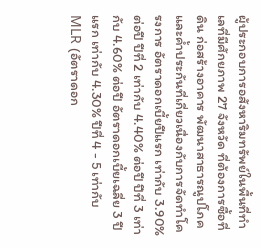ผู้ประกอบการอสังหาริมทรัพย์ในพื้นที่ทำเลที่มีศักยภาพ 27 จังหวัด ที่ต้องการซื้อที่ดิน ก่อสร้างอาคาร พัฒนาสาธารณูปโภค และค้ำประกันที่เกี่ยวเนื่องกับการจัดทำโครงการ อัตราดอกเบี้ยปีแรก เท่ากับ 3.90% ต่อปี ปีที่ 2 เท่ากับ 4.40% ต่อปี ปีที่ 3 เท่ากับ 4.60% ต่อปี อัตราดอกเบี้ยเฉลี่ย 3 ปีแรก เท่ากับ 4.30% ปีที่ 4 - 5 เท่ากับ MLR (อัตราดอก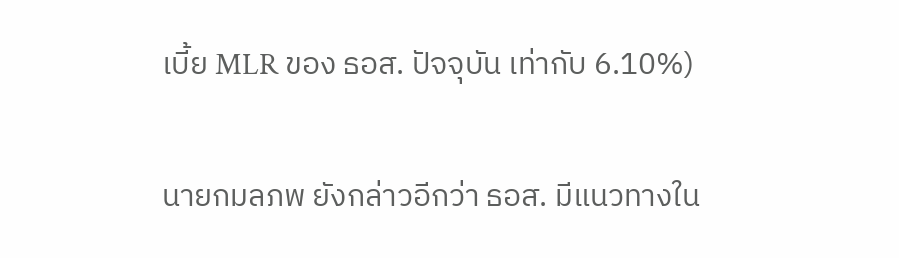เบี้ย MLR ของ ธอส. ปัจจุบัน เท่ากับ 6.10%)

นายกมลภพ ยังกล่าวอีกว่า ธอส. มีแนวทางใน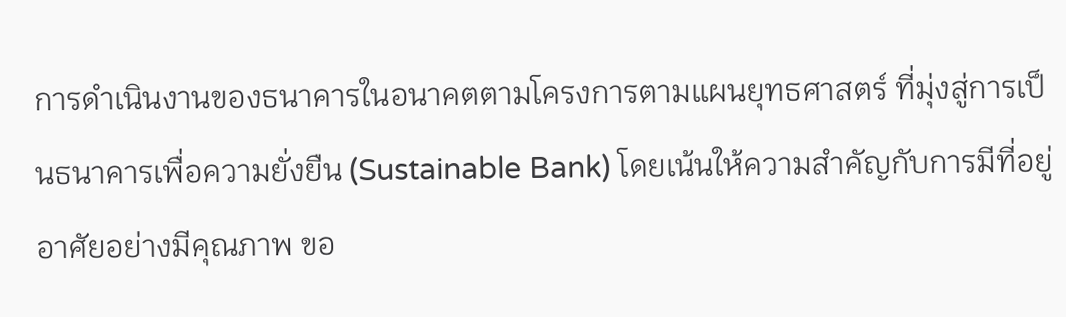การดำเนินงานของธนาคารในอนาคตตามโครงการตามแผนยุทธศาสตร์ ที่มุ่งสู่การเป็นธนาคารเพื่อความยั่งยืน (Sustainable Bank) โดยเน้นให้ความสำคัญกับการมีที่อยู่อาศัยอย่างมีคุณภาพ ขอ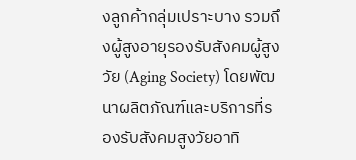งลูกค้ากลุ่มเปราะบาง รวมถึงผู้สูงอายุรองรับสังคมผู้สูงวัย (Aging Society) โดยพัฒนาผลิตภัณฑ์และบริการที่รองรับสังคมสูงวัยอาทิ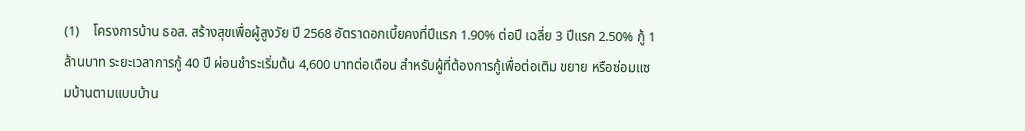(1)    โครงการบ้าน ธอส. สร้างสุขเพื่อผู้สูงวัย ปี 2568 อัตราดอกเบี้ยคงที่ปีแรก 1.90% ต่อปี เฉลี่ย 3 ปีแรก 2.50% กู้ 1 ล้านบาท ระยะเวลาการกู้ 40 ปี ผ่อนชำระเริ่มต้น 4,600 บาทต่อเดือน สำหรับผู้ที่ต้องการกู้เพื่อต่อเติม ขยาย หรือซ่อมแซมบ้านตามแบบบ้าน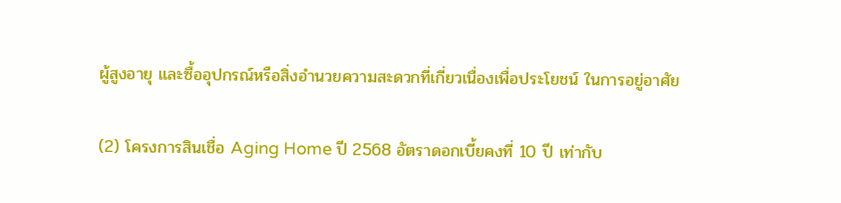ผู้สูงอายุ และซื้ออุปกรณ์หรือสิ่งอำนวยความสะดวกที่เกี่ยวเนื่องเพื่อประโยชน์ ในการอยู่อาศัย

(2) โครงการสินเชื่อ Aging Home ปี 2568 อัตราดอกเบี้ยคงที่ 10 ปี เท่ากับ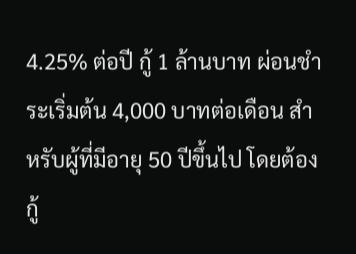4.25% ต่อปี กู้ 1 ล้านบาท ผ่อนชำระเริ่มต้น 4,000 บาทต่อเดือน สำหรับผู้ที่มีอายุ 50 ปีขึ้นไป โดยต้องกู้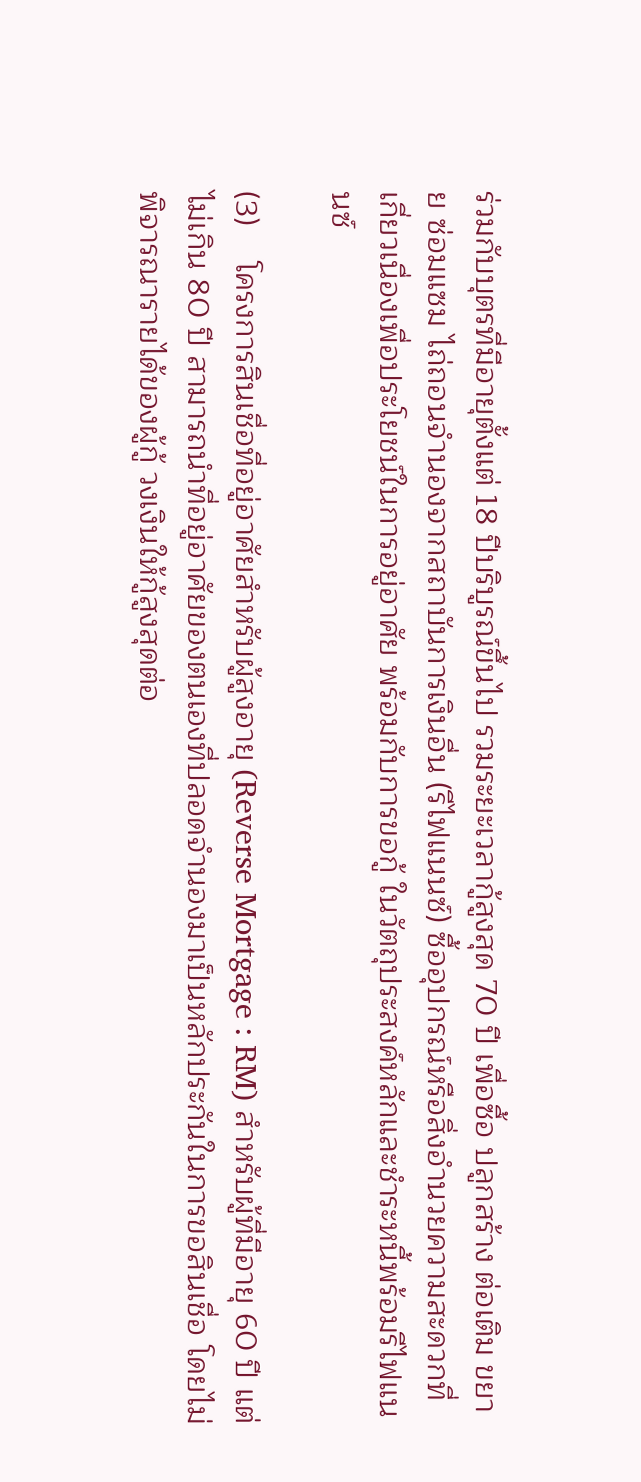ร่วมกับบุตรที่มีอายุตั้งแต่ 18 ปีบริบูรณ์ขึ้นไป รวมระยะเวลากู้สูงสุด 70 ปี เพื่อซื้อ ปลูกสร้าง ต่อเติม ขยาย ซ่อมแซม ไถ่ถอนจำนองจากสถาบันการเงินอื่น (รีไฟแนนซ์) ซื้ออุปกรณ์หรือสิ่งอำนวยความสะดวกที่เกี่ยวเนื่องเพื่อประโยชน์ในการอยู่อาศัย พร้อมกับการขอกู้ ในวัตถุประสงค์หลักและชำระหนี้พร้อมรีไฟแนนซ์

(3)    โครงการสินเชื่อที่อยู่อาศัยสำหรับผู้สูงอายุ (Reverse Mortgage : RM) สำหรับผู้ที่มีอายุ 60 ปี แต่ไม่เกิน 80 ปี สามารถนำที่อยู่อาศัยของตนเองที่ปลอดจำนองมาเป็นหลักประกันในการขอสินเชื่อ โดยไม่พิจารณารายได้ของผู้กู้ วงเงินให้กู้สูงสุดต่อ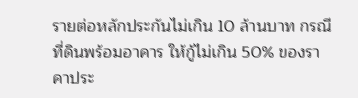รายต่อหลักประกันไม่เกิน 10 ล้านบาท กรณีที่ดินพร้อมอาคาร ให้กู้ไม่เกิน 50% ของราคาประ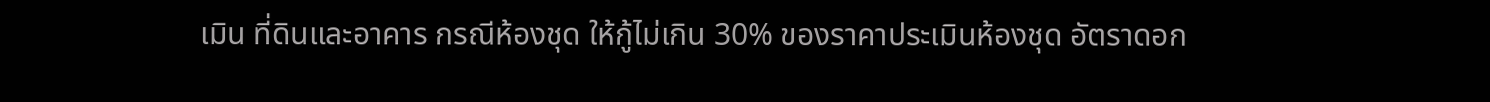เมิน ที่ดินและอาคาร กรณีห้องชุด ให้กู้ไม่เกิน 30% ของราคาประเมินห้องชุด อัตราดอก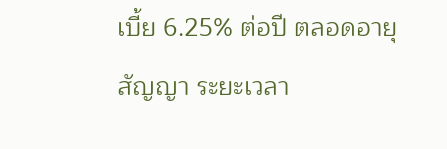เบี้ย 6.25% ต่อปี ตลอดอายุสัญญา ระยะเวลา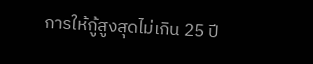การให้กู้สูงสุดไม่เกิน 25 ปี